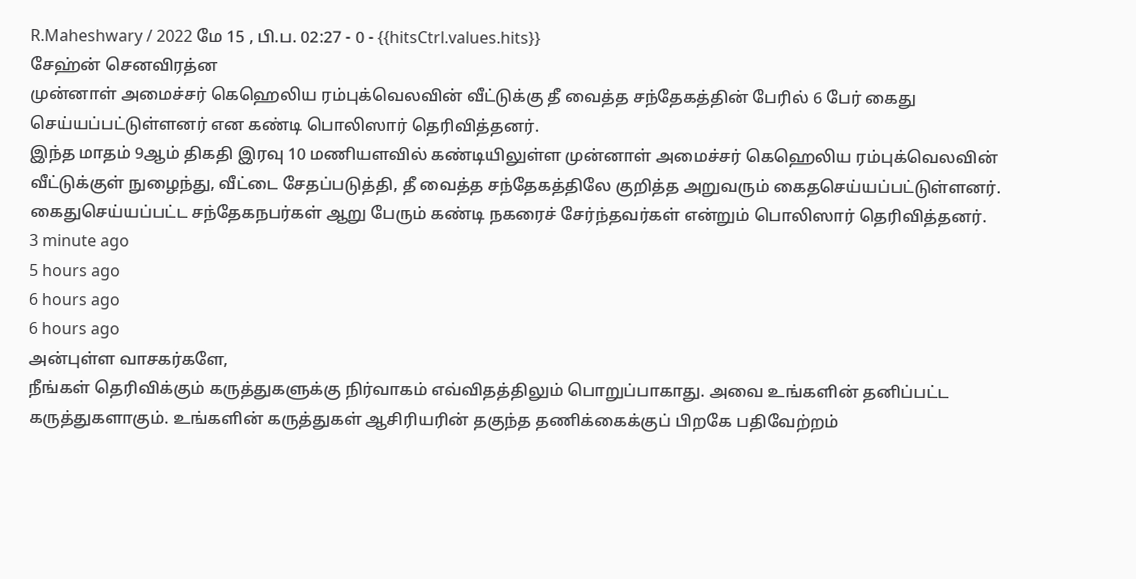R.Maheshwary / 2022 மே 15 , பி.ப. 02:27 - 0 - {{hitsCtrl.values.hits}}
சேஹ்ன் செனவிரத்ன
முன்னாள் அமைச்சர் கெஹெலிய ரம்புக்வெலவின் வீட்டுக்கு தீ வைத்த சந்தேகத்தின் பேரில் 6 பேர் கைது செய்யப்பட்டுள்ளனர் என கண்டி பொலிஸார் தெரிவித்தனர்.
இந்த மாதம் 9ஆம் திகதி இரவு 10 மணியளவில் கண்டியிலுள்ள முன்னாள் அமைச்சர் கெஹெலிய ரம்புக்வெலவின் வீட்டுக்குள் நுழைந்து, வீட்டை சேதப்படுத்தி, தீ வைத்த சந்தேகத்திலே குறித்த அறுவரும் கைதசெய்யப்பட்டுள்ளனர்.
கைதுசெய்யப்பட்ட சந்தேகநபர்கள் ஆறு பேரும் கண்டி நகரைச் சேர்ந்தவர்கள் என்றும் பொலிஸார் தெரிவித்தனர்.
3 minute ago
5 hours ago
6 hours ago
6 hours ago
அன்புள்ள வாசகர்களே,
நீங்கள் தெரிவிக்கும் கருத்துகளுக்கு நிர்வாகம் எவ்விதத்திலும் பொறுப்பாகாது. அவை உங்களின் தனிப்பட்ட கருத்துகளாகும். உங்களின் கருத்துகள் ஆசிரியரின் தகுந்த தணிக்கைக்குப் பிறகே பதிவேற்றம்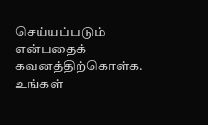செய்யப்படும் என்பதைக் கவனத்திற்கொள்க. உங்கள்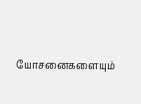யோசனைகளையும்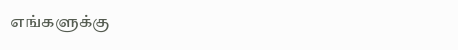எங்களுக்கு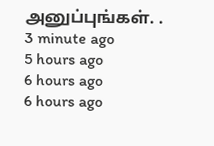அனுப்புங்கள். .
3 minute ago
5 hours ago
6 hours ago
6 hours ago